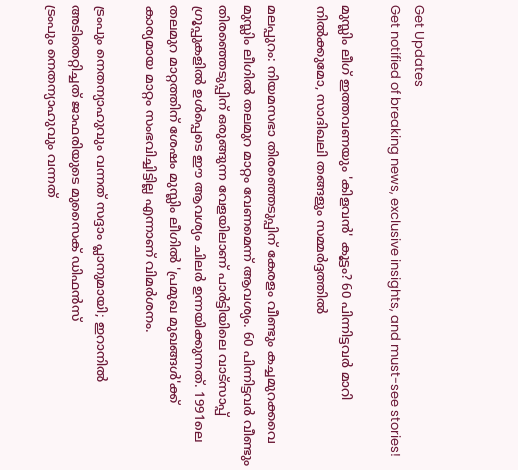Get Updates
Get notified of breaking news, exclusive insights, and must-see stories!

മുസ്ലിം ലീഗ് ഇത്തവണയും 'കിളവന്‍' കൂട്ടം? 60 പിന്നിട്ടവര്‍ മാറി നില്‍ക്കുമോ, സാദിഖലി തങ്ങളും സമ്മര്‍ദ്ദത്തില്‍

മലപ്പുറം: നിയമസഭാ തിരഞ്ഞെടുപ്പിന് കേരളം വീണ്ടും കച്ചമുറക്കവെ മുസ്ലിം ലീഗില്‍ തലമുറ മാറ്റം വേണമെന്ന് ആവശ്യം. 60 പിന്നിട്ടവര്‍ വീണ്ടും തിരഞ്ഞെടുപ്പിന് ഒരുങ്ങുന്ന വേളയിലാണ് പാര്‍ട്ടിയിലെ വാട്‌സാപ്പ് ഗ്രൂപ്പുകളില്‍ ഉള്‍പ്പെടെ ഈ ആവശ്യം ചിലര്‍ ഉന്നയിക്കുന്നത്. 1991ലെ തലമുറ മാറ്റത്തിന് ശേഷം മുസ്ലിം ലീഗില്‍ 'പ്രമുഖ മുഖങ്ങള്‍'ക്ക് കാര്യമായ മാറ്റം സംഭവിച്ചിട്ടില്ല എന്നാണ് വിമര്‍ശനം.

ട്രംപും നെതന്യാഹുവും വന്നത് സദ്ദാം പ്ലാനുമായി; ഇറാനില്‍ അടിതെറ്റിച്ചത് ജാഫരിയുടെ മുസൈക് ഡിഫന്‍സ്
ട്രംപും നെതന്യാഹുവും വന്നത്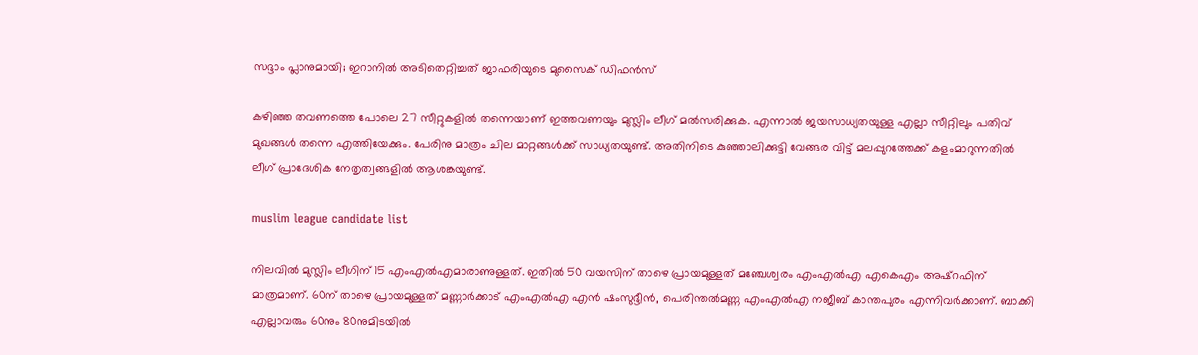സദ്ദാം പ്ലാനുമായി; ഇറാനില്‍ അടിതെറ്റിച്ചത് ജാഫരിയുടെ മുസൈക് ഡിഫന്‍സ്

കഴിഞ്ഞ തവണത്തെ പോലെ 27 സീറ്റുകളില്‍ തന്നെയാണ് ഇത്തവണയും മുസ്ലിം ലീഗ് മല്‍സരിക്കുക. എന്നാല്‍ ജയസാധ്യതയുള്ള എല്ലാ സീറ്റിലും പതിവ് മുഖങ്ങള്‍ തന്നെ എത്തിയേക്കും. പേരിനു മാത്രം ചില മാറ്റങ്ങള്‍ക്ക് സാധ്യതയുണ്ട്. അതിനിടെ കുഞ്ഞാലിക്കുട്ടി വേങ്ങര വിട്ട് മലപ്പുറത്തേക്ക് കളംമാറുന്നതില്‍ ലീഗ് പ്രാദേശിക നേതൃത്വങ്ങളില്‍ ആശങ്കയുണ്ട്.

muslim league candidate list

നിലവില്‍ മുസ്ലിം ലീഗിന് 15 എംഎല്‍എമാരാണുള്ളത്. ഇതില്‍ 50 വയസിന് താഴെ പ്രായമുള്ളത് മഞ്ചേശ്വരം എംഎല്‍എ എകെഎം അഷ്‌റഫിന് മാത്രമാണ്. 60ന് താഴെ പ്രായമുള്ളത് മണ്ണാര്‍ക്കാട് എംഎല്‍എ എന്‍ ഷംസുദ്ദീന്‍, പെരിന്തല്‍മണ്ണ എംഎല്‍എ നജീബ് കാന്തപുരം എന്നിവര്‍ക്കാണ്. ബാക്കി എല്ലാവരും 60നും 80നുമിടയില്‍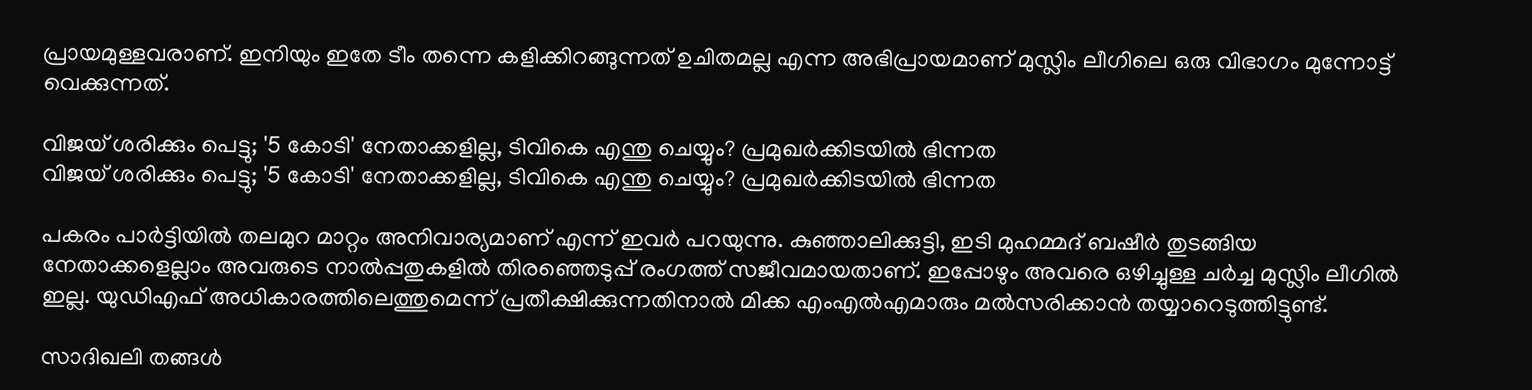പ്രായമുള്ളവരാണ്. ഇനിയും ഇതേ ടീം തന്നെ കളിക്കിറങ്ങുന്നത് ഉചിതമല്ല എന്ന അഭിപ്രായമാണ് മുസ്ലിം ലീഗിലെ ഒരു വിഭാഗം മുന്നോട്ട് വെക്കുന്നത്.

വിജയ് ശരിക്കും പെട്ടു; '5 കോടി' നേതാക്കളില്ല, ടിവികെ എന്തു ചെയ്യും? പ്രമുഖര്‍ക്കിടയില്‍ ഭിന്നത
വിജയ് ശരിക്കും പെട്ടു; '5 കോടി' നേതാക്കളില്ല, ടിവികെ എന്തു ചെയ്യും? പ്രമുഖര്‍ക്കിടയില്‍ ഭിന്നത

പകരം പാര്‍ട്ടിയില്‍ തലമുറ മാറ്റം അനിവാര്യമാണ് എന്ന് ഇവര്‍ പറയുന്നു. കുഞ്ഞാലിക്കുട്ടി, ഇടി മുഹമ്മദ് ബഷീര്‍ തുടങ്ങിയ നേതാക്കളെല്ലാം അവരുടെ നാല്‍പ്പതുകളില്‍ തിരഞ്ഞെടുപ്പ് രംഗത്ത് സജീവമായതാണ്. ഇപ്പോഴും അവരെ ഒഴിച്ചുള്ള ചര്‍ച്ച മുസ്ലിം ലീഗില്‍ ഇല്ല. യുഡിഎഫ് അധികാരത്തിലെത്തുമെന്ന് പ്രതീക്ഷിക്കുന്നതിനാല്‍ മിക്ക എംഎല്‍എമാരും മല്‍സരിക്കാന്‍ തയ്യാറെടുത്തിട്ടുണ്ട്.

സാദിഖലി തങ്ങള്‍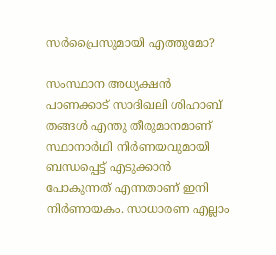സര്‍പ്രൈസുമായി എത്തുമോ?

സംസ്ഥാന അധ്യക്ഷന്‍ പാണക്കാട് സാദിഖലി ശിഹാബ് തങ്ങള്‍ എന്തു തീരുമാനമാണ് സ്ഥാനാര്‍ഥി നിര്‍ണയവുമായി ബന്ധപ്പെട്ട് എടുക്കാന്‍ പോകുന്നത് എന്നതാണ് ഇനി നിര്‍ണായകം. സാധാരണ എല്ലാം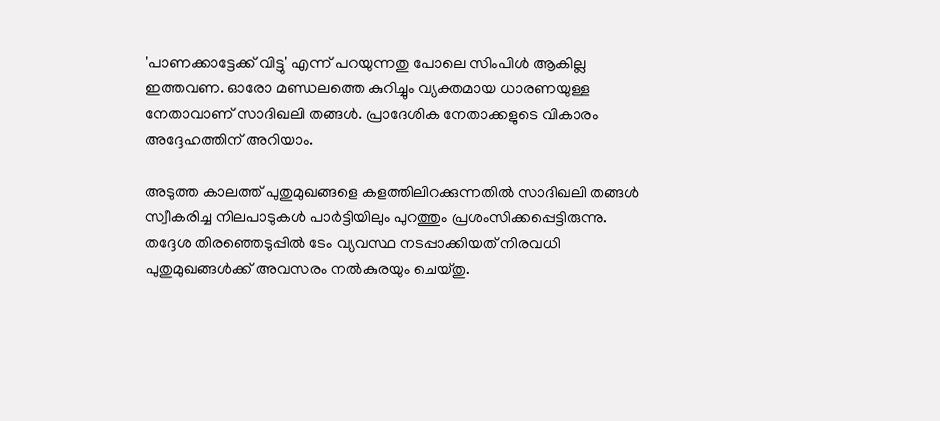'പാണക്കാട്ടേക്ക് വിട്ടു' എന്ന് പറയുന്നതു പോലെ സിംപിള്‍ ആകില്ല ഇത്തവണ. ഓരോ മണ്ഡലത്തെ കുറിച്ചും വ്യക്തമായ ധാരണയുള്ള നേതാവാണ് സാദിഖലി തങ്ങള്‍. പ്രാദേശിക നേതാക്കളുടെ വികാരം അദ്ദേഹത്തിന് അറിയാം.

അടുത്ത കാലത്ത് പുതുമുഖങ്ങളെ കളത്തിലിറക്കുന്നതില്‍ സാദിഖലി തങ്ങള്‍ സ്വീകരിച്ച നിലപാടുകള്‍ പാര്‍ട്ടിയിലും പുറത്തും പ്രശംസിക്കപ്പെട്ടിരുന്നു. തദ്ദേശ തിരഞ്ഞെടുപ്പില്‍ ടേം വ്യവസ്ഥ നടപ്പാക്കിയത് നിരവധി പുതുമുഖങ്ങള്‍ക്ക് അവസരം നല്‍കുരയും ചെയ്തു.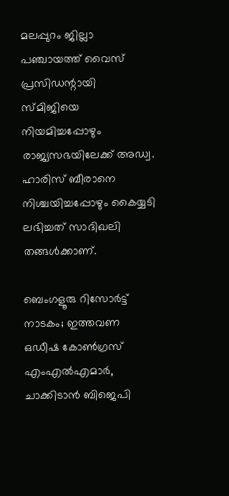മലപ്പുറം ജില്ലാ പഞ്ചായത്ത് വൈസ് പ്രസിഡന്റായി സ്മിജിയെ നിയമിച്ചപ്പോഴും രാജ്യസഭയിലേക്ക് അഡ്വ. ഹാരിസ് ബീരാനെ നിശ്ചയിച്ചപ്പോഴും കൈയ്യടി ലഭിച്ചത് സാദിഖലി തങ്ങള്‍ക്കാണ്.

ബെംഗളൂരു റിസോര്‍ട്ട് നാടകം; ഇത്തവണ ഒഡീഷ കോണ്‍ഗ്രസ് എംഎല്‍എമാര്‍, ചാക്കിടാന്‍ ബിജെപി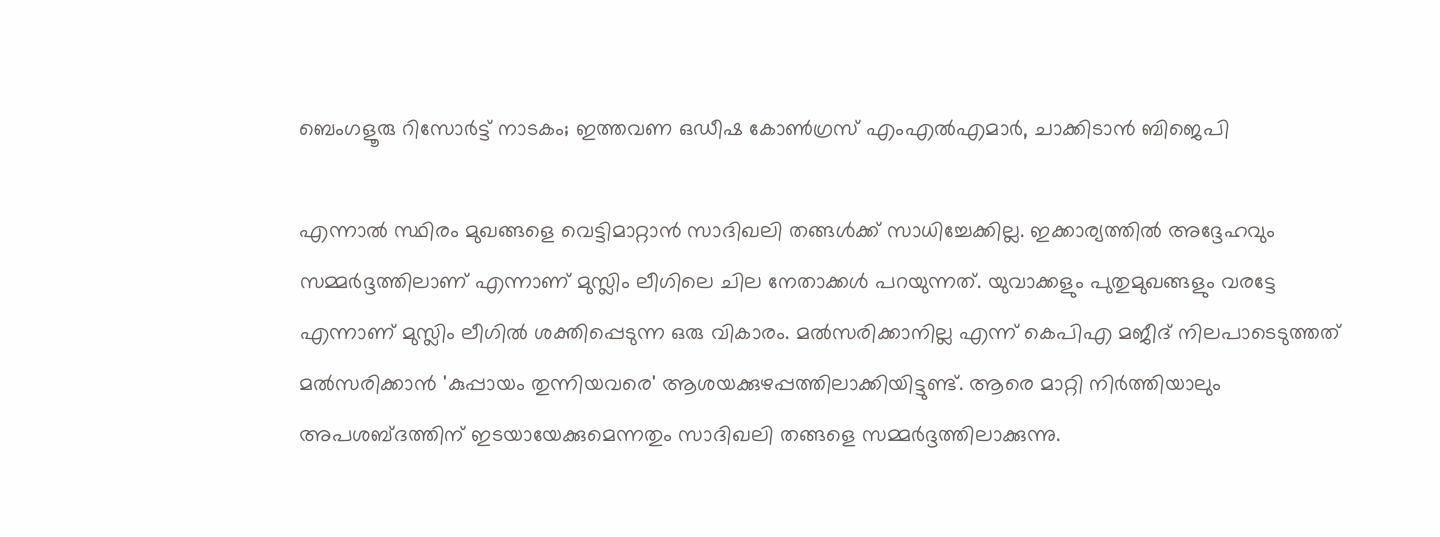ബെംഗളൂരു റിസോര്‍ട്ട് നാടകം; ഇത്തവണ ഒഡീഷ കോണ്‍ഗ്രസ് എംഎല്‍എമാര്‍, ചാക്കിടാന്‍ ബിജെപി

എന്നാല്‍ സ്ഥിരം മുഖങ്ങളെ വെട്ടിമാറ്റാന്‍ സാദിഖലി തങ്ങള്‍ക്ക് സാധിച്ചേക്കില്ല. ഇക്കാര്യത്തില്‍ അദ്ദേഹവും സമ്മര്‍ദ്ദത്തിലാണ് എന്നാണ് മുസ്ലിം ലീഗിലെ ചില നേതാക്കള്‍ പറയുന്നത്. യുവാക്കളും പുതുമുഖങ്ങളും വരട്ടേ എന്നാണ് മുസ്ലിം ലീഗില്‍ ശക്തിപ്പെടുന്ന ഒരു വികാരം. മല്‍സരിക്കാനില്ല എന്ന് കെപിഎ മജീദ് നിലപാടെടുത്തത് മല്‍സരിക്കാന്‍ 'കുപ്പായം തുന്നിയവരെ' ആശയക്കുഴപ്പത്തിലാക്കിയിട്ടുണ്ട്. ആരെ മാറ്റി നിര്‍ത്തിയാലും അപശബ്ദത്തിന് ഇടയായേക്കുമെന്നതും സാദിഖലി തങ്ങളെ സമ്മര്‍ദ്ദത്തിലാക്കുന്നു.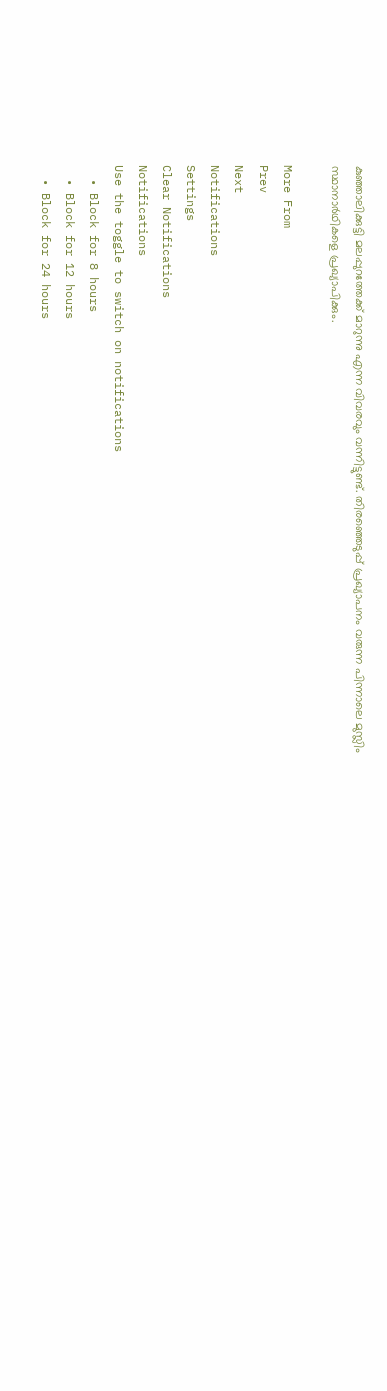കുഞ്ഞാലിക്കുട്ടി മലപ്പുറത്തേക്ക് മാറുന്നു എന്ന വിവരവും വന്നിട്ടുണ്ട്. തിരഞ്ഞെടുപ്പ് പ്രഖ്യാപനം വരുന്ന പിന്നാലെ മുസ്ലിം സ്ഥാനാര്‍ഥികളെ പ്രഖ്യാപിക്കും.

More From
Prev
Next
Notifications
Settings
Clear Notifications
Notifications
Use the toggle to switch on notifications
  • Block for 8 hours
  • Block for 12 hours
  • Block for 24 hours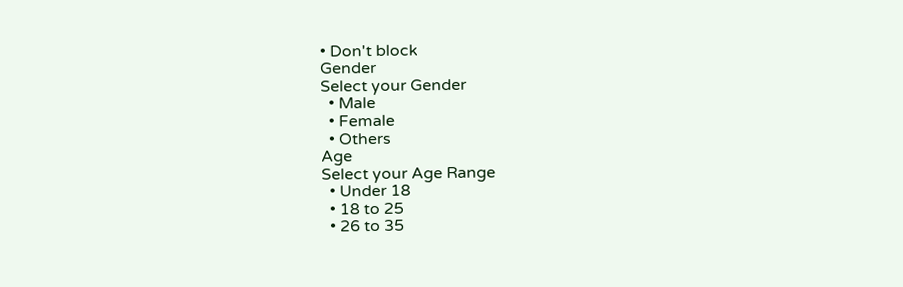• Don't block
Gender
Select your Gender
  • Male
  • Female
  • Others
Age
Select your Age Range
  • Under 18
  • 18 to 25
  • 26 to 35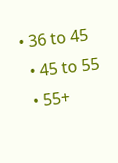• 36 to 45
  • 45 to 55
  • 55+